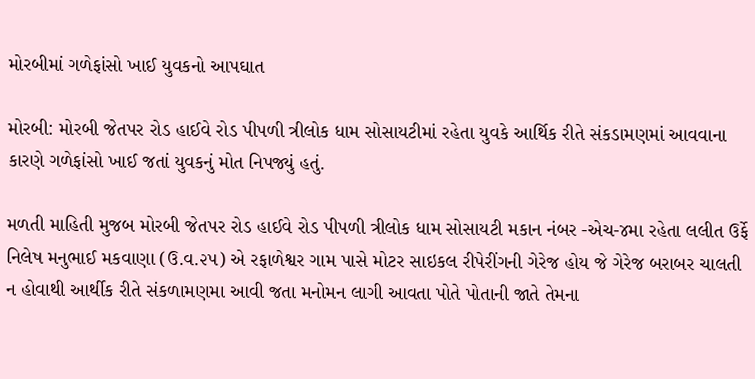મોરબીમાં ગળેફાંસો ખાઈ યુવકનો આપઘાત

મોરબી: મોરબી જેતપર રોડ હાઈવે રોડ પીપળી ત્રીલોક ધામ સોસાયટીમાં રહેતા યુવકે આર્થિક રીતે સંકડામણમાં આવવાના કારણે ગળેફાંસો ખાઈ જતાં યુવકનું મોત નિપજ્યું હતું.

મળતી માહિતી મુજબ મોરબી જેતપર રોડ હાઈવે રોડ પીપળી ત્રીલોક ધામ સોસાયટી મકાન નંબર -એચ-૪મા રહેતા લલીત ઉર્ફે નિલેષ મનુભાઈ મકવાણા (ઉ.વ.૨૫) એ રફાળેશ્વર ગામ પાસે મોટર સાઇકલ રીપેરીંગની ગેરેજ હોય જે ગેરેજ બરાબર ચાલતી ન હોવાથી આર્થીક રીતે સંકળામણમા આવી જતા મનોમન લાગી આવતા પોતે પોતાની જાતે તેમના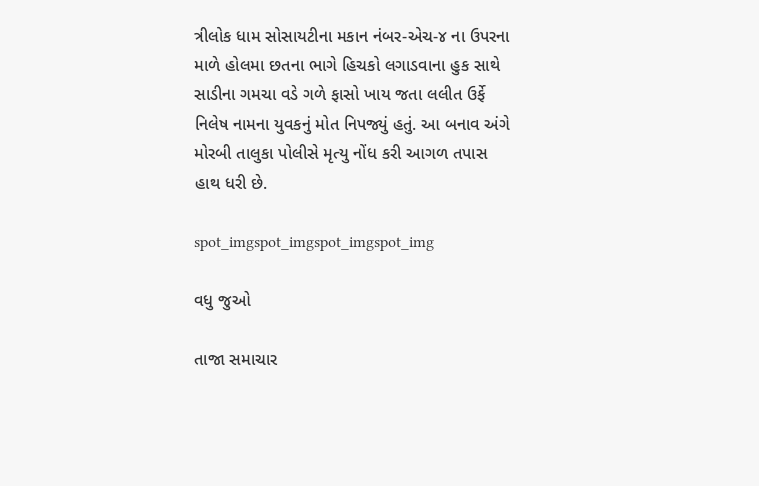ત્રીલોક ધામ સોસાયટીના મકાન નંબર-એચ-૪ ના ઉપરના માળે હોલમા છતના ભાગે હિચકો લગાડવાના હુક સાથે સાડીના ગમચા વડે ગળે ફાસો ખાય જતા લલીત ઉર્ફે નિલેષ નામના યુવકનું મોત નિપજ્યું હતું. આ બનાવ અંગે મોરબી તાલુકા પોલીસે મૃત્યુ નોંધ કરી આગળ તપાસ હાથ ધરી છે.

spot_imgspot_imgspot_imgspot_img

વધુ જુઓ

તાજા સમાચાર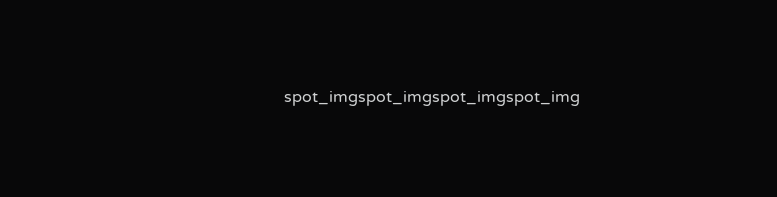spot_imgspot_imgspot_imgspot_img